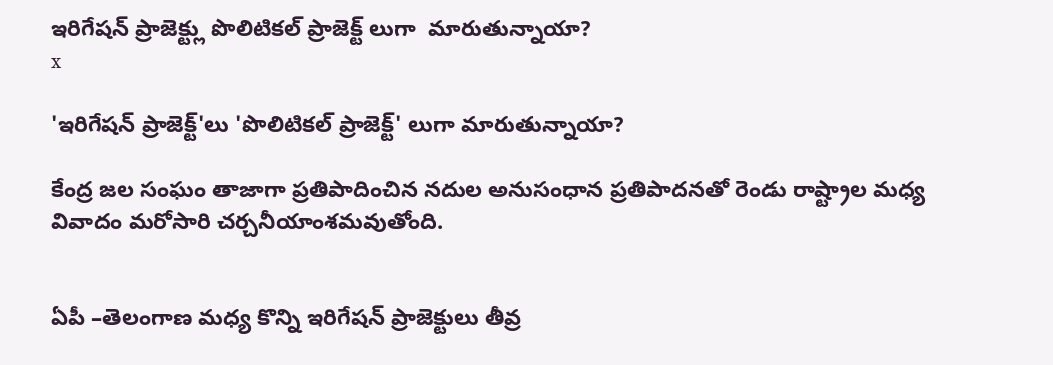ఇరిగేషన్ ప్రాజెక్ట్లు పొలిటికల్ ప్రాజెక్ట్ లుగా  మారుతున్నాయా?
x

'ఇరిగేషన్ ప్రాజెక్ట్'లు 'పొలిటికల్ ప్రాజెక్ట్' లుగా మారుతున్నాయా?

కేంద్ర జల సంఘం తాజాగా ప్రతిపాదించిన నదుల అనుసంధాన ప్రతిపాదనతో రెండు రాష్ట్రాల మధ్య వివాదం మరోసారి చర్చనీయాంశమవుతోంది.


ఏపీ –తెలంగాణ మధ్య కొన్ని ఇరిగేషన్ ప్రాజెక్టులు తీవ్ర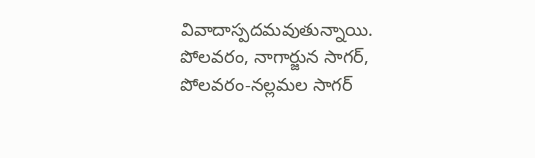వివాదాస్పదమవుతున్నాయి. పోలవరం, నాగార్జున సాగర్, పోలవరం-నల్లమల సాగర్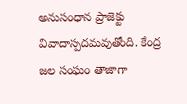అనుసంధాన ప్రాజెక్టు వివాదాస్పదమవుతోంది. కేంద్ర జల సంఘం తాజాగా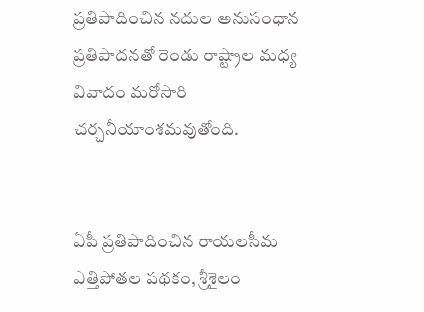ప్రతిపాదించిన నదుల అనుసంధాన ప్రతిపాదనతో రెండు రాష్ట్రాల మధ్య వివాదం మరోసారి చర్చనీయాంశమవుతోంది.


ఏపీ ప్రతిపాదించిన రాయలసీమ ఎత్తిపోతల పథకం, శ్రీశైలం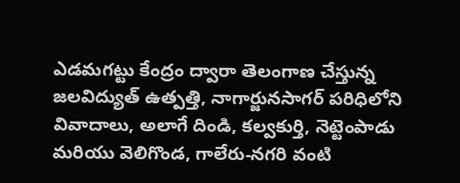ఎడమగట్టు కేంద్రం ద్వారా తెలంగాణ చేస్తున్న జలవిద్యుత్ ఉత్పత్తి, నాగార్జునసాగర్ పరిధిలోని వివాదాలు, అలాగే దిండి, కల్వకుర్తి, నెట్టెంపాడు మరియు వెలిగొండ, గాలేరు-నగరి వంటి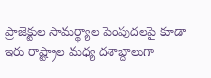ప్రాజెక్టుల సామర్థ్యాల పెంపుదలపై కూడా ఇరు రాష్ట్రాల మధ్య దశాబ్దాలుగా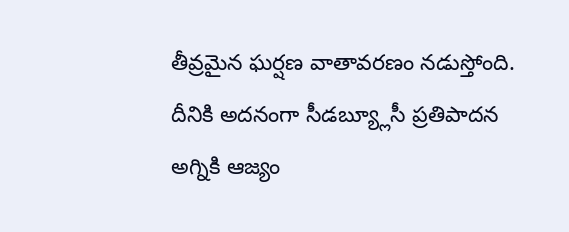తీవ్రమైన ఘర్షణ వాతావరణం నడుస్తోంది. దీనికి అదనంగా సీడబ్య్లూసీ ప్రతిపాదన అగ్నికి ఆజ్యం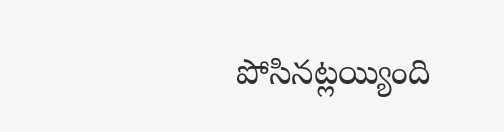పోసినట్లయ్యింది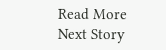Read More
Next Story